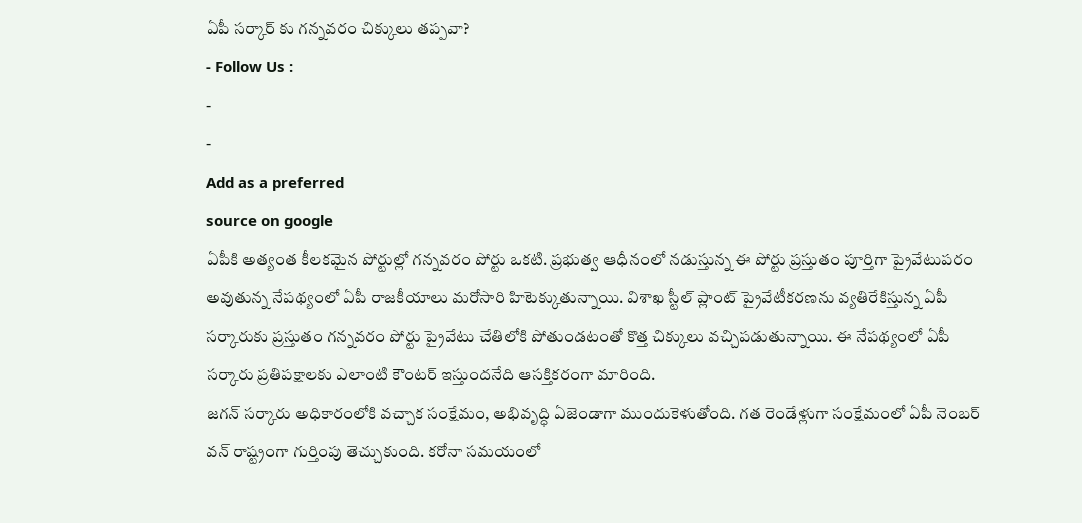ఏపీ సర్కార్ కు గన్నవరం చిక్కులు తప్పవా?
- Follow Us :
-
-
Add as a preferred
source on google
ఏపీకి అత్యంత కీలకమైన పోర్టుల్లో గన్నవరం పోర్టు ఒకటి. ప్రభుత్వ ఆధీనంలో నడుస్తున్న ఈ పోర్టు ప్రస్తుతం పూర్తిగా ప్రైవేటుపరం అవుతున్న నేపథ్యంలో ఏపీ రాజకీయాలు మరోసారి హిటెక్కుతున్నాయి. విశాఖ స్టీల్ ప్లాంట్ ప్రైవేటీకరణను వ్యతిరేకిస్తున్న ఏపీ సర్కారుకు ప్రస్తుతం గన్నవరం పోర్టు ప్రైవేటు చేతిలోకి పోతుండటంతో కొత్త చిక్కులు వచ్చిపడుతున్నాయి. ఈ నేపథ్యంలో ఏపీ సర్కారు ప్రతిపక్షాలకు ఎలాంటి కౌంటర్ ఇస్తుందనేది ఆసక్తికరంగా మారింది.
జగన్ సర్కారు అధికారంలోకి వచ్చాక సంక్షేమం, అభివృద్ధి ఏజెండాగా ముందుకెళుతోంది. గత రెండేళ్లుగా సంక్షేమంలో ఏపీ నెంబర్ వన్ రాష్ట్రంగా గుర్తింపు తెచ్చుకుంది. కరోనా సమయంలో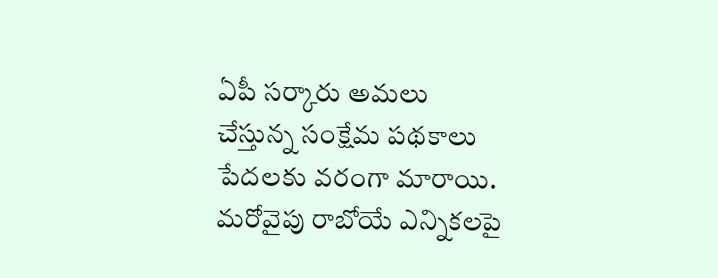ఏపీ సర్కారు అమలు చేస్తున్న సంక్షేమ పథకాలు పేదలకు వరంగా మారాయి. మరోవైపు రాబోయే ఎన్నికలపై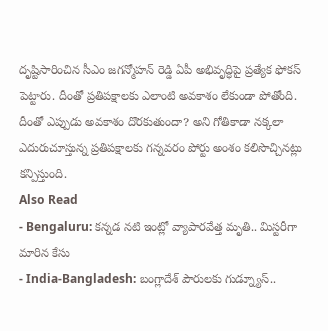దృష్టిసారించిన సీఎం జగన్మోహన్ రెడ్డి ఏపీ అభివృద్ధిపై ప్రత్యేక ఫోకస్ పెట్టారు. దీంతో ప్రతిపక్షాలకు ఎలాంటి అవకాశం లేకుండా పోతోంది. దీంతో ఎప్పుడు అవకాశం దొరకుతుందా? అని గోతికాడా నక్కలా ఎదురుచూస్తున్న ప్రతిపక్షాలకు గన్నవరం పోర్టు అంశం కలిసొచ్చినట్లు కన్పిస్తుంది.
Also Read
- Bengaluru: కన్నడ నటి ఇంట్లో వ్యాపారవేత్త మృతి.. మిస్టరీగా మారిన కేసు
- India-Bangladesh: బంగ్లాదేశ్ పౌరులకు గుడ్న్యూస్..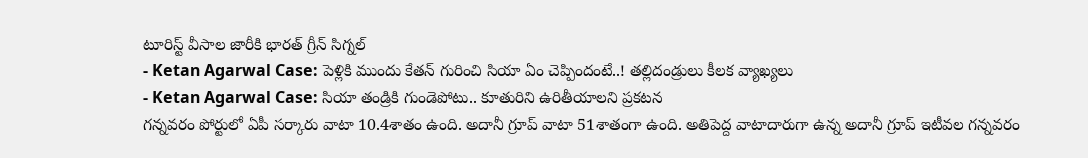టూరిస్ట్ వీసాల జారీకి భారత్ గ్రీన్ సిగ్నల్
- Ketan Agarwal Case: పెళ్లికి ముందు కేతన్ గురించి సియా ఏం చెప్పిందంటే..! తల్లిదండ్రులు కీలక వ్యాఖ్యలు
- Ketan Agarwal Case: సియా తండ్రికి గుండెపోటు.. కూతురిని ఉరితీయాలని ప్రకటన
గన్నవరం పోర్టులో ఏపీ సర్కారు వాటా 10.4శాతం ఉంది. అదానీ గ్రూప్ వాటా 51శాతంగా ఉంది. అతిపెద్ద వాటాదారుగా ఉన్న అదానీ గ్రూప్ ఇటీవల గన్నవరం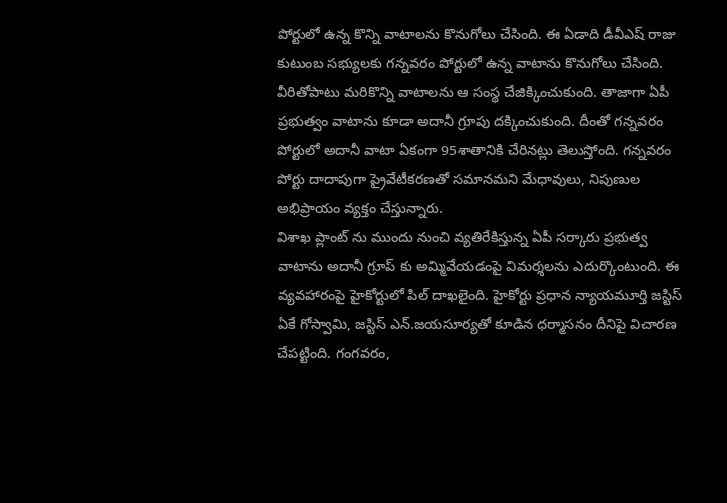పోర్టులో ఉన్న కొన్ని వాటాలను కొనుగోలు చేసింది. ఈ ఏడాది డీవీఎష్ రాజు కుటుంబ సభ్యులకు గన్నవరం పోర్టులో ఉన్న వాటాను కొనుగోలు చేసింది. వీరితోపాటు మరికొన్ని వాటాలను ఆ సంస్థ చేజిక్కించుకుంది. తాజాగా ఏపీ ప్రభుత్వం వాటాను కూడా అదానీ గ్రూపు దక్కించుకుంది. దీంతో గన్నవరం పోర్టులో అదానీ వాటా ఏకంగా 95శాతానికి చేరినట్లు తెలుస్తోంది. గన్నవరం పోర్టు దాదాపుగా ప్రైవేటీకరణతో సమానమని మేధావులు, నిపుణుల అభిప్రాయం వ్యక్తం చేస్తున్నారు.
విశాఖ ప్లాంట్ ను ముందు నుంచి వ్యతిరేకిస్తున్న ఏపీ సర్కారు ప్రభుత్వ వాటాను అదానీ గ్రూప్ కు అమ్మివేయడంపై విమర్శలను ఎదుర్కొంటుంది. ఈ వ్యవహారంపై హైకోర్టులో పిల్ దాఖలైంది. హైకోర్టు ప్రధాన న్యాయమూర్తి జస్టిస్ ఏకే గోస్వామి, జస్టిస్ ఎన్.జయసూర్యతో కూడిన ధర్మాసనం దీనిపై విచారణ చేపట్టింది. గంగవరం,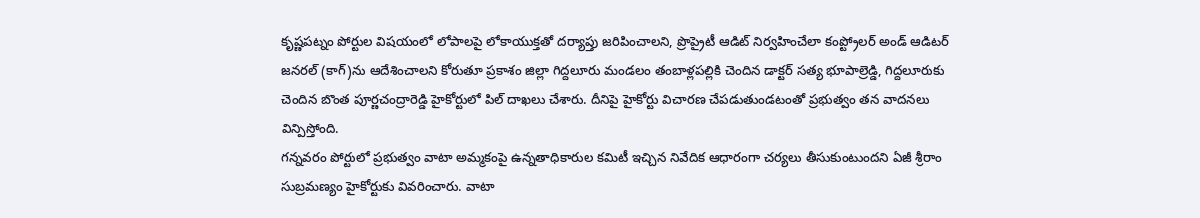కృష్ణపట్నం పోర్టుల విషయంలో లోపాలపై లోకాయుక్తతో దర్యాప్తు జరిపించాలని, ప్రొప్రైటీ ఆడిట్ నిర్వహించేలా కంప్ట్రోలర్ అండ్ ఆడిటర్ జనరల్ (కాగ్)ను ఆదేశించాలని కోరుతూ ప్రకాశం జిల్లా గిద్దలూరు మండలం తంబాళ్లపల్లికి చెందిన డాక్టర్ సత్య భూపాల్రెడ్డి, గిద్దలూరుకు చెందిన బొంత పూర్ణచంద్రారెడ్డి హైకోర్టులో పిల్ దాఖలు చేశారు. దీనిపై హైకోర్టు విచారణ చేపడుతుండటంతో ప్రభుత్వం తన వాదనలు విన్పిస్తోంది.
గన్నవరం పోర్టులో ప్రభుత్వం వాటా అమ్మకంపై ఉన్నతాధికారుల కమిటీ ఇచ్చిన నివేదిక ఆధారంగా చర్యలు తీసుకుంటుందని ఏజీ శ్రీరాం సుబ్రమణ్యం హైకోర్టుకు వివరించారు. వాటా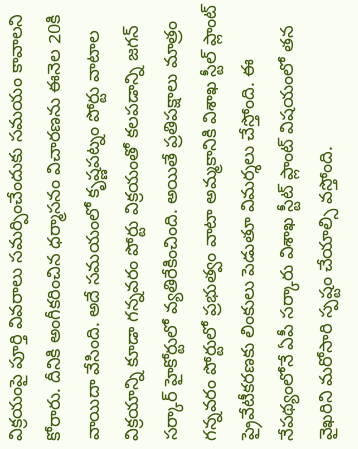విక్రయంపై పూర్తి వివరాలు సమర్పించేందుకు సమయం కావాలని కోరారు. దీనికి అంగీకరించిన ధర్మాసనం విచారణను ఈనెల 20కి వాయిదా వేసింది. అదే సమయంలో కృష్ణపట్నం పోర్టు వాటాల విక్రయాన్ని కూడా గన్నవరం పోర్టు విక్రయంతో కలపడాన్ని జగన్ సర్కార్ హైకోర్టులో వ్యతిరేకించింది. అయితే ప్రతిపక్షాలు మాత్రం గన్నవరం పోర్టులో ప్రభుత్వం వాటా అమ్మకానికి విశాఖ స్టీల్ ప్లాంట్ ప్రైవేటీకరణకు లింకులు పెడుతూ విమర్శలు చేస్తోంది. ఈ నేపథ్యంలోనే ఏపీ సర్కారు విశాఖ స్టీట్ ప్లాంట్ విషయంలో తన వైఖరిని మరోసారి స్పష్టం చేయాల్సి వస్తోంది.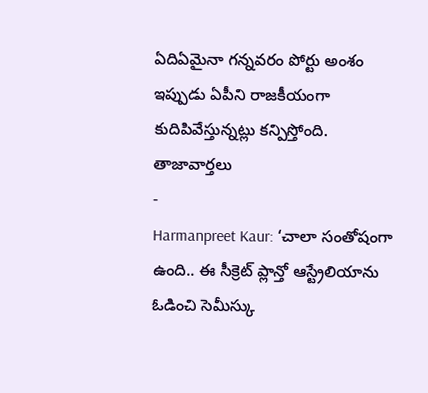ఏదిఏమైనా గన్నవరం పోర్టు అంశం ఇప్పుడు ఏపీని రాజకీయంగా కుదిపివేస్తున్నట్లు కన్పిస్తోంది.
తాజావార్తలు
-
Harmanpreet Kaur: ‘చాలా సంతోషంగా ఉంది.. ఈ సీక్రెట్ ప్లాన్తో ఆస్ట్రేలియాను ఓడించి సెమీస్కు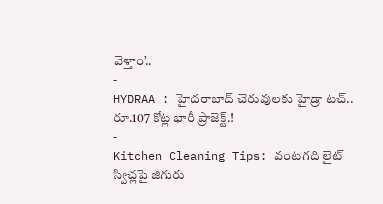వెళ్తాం’..
-
HYDRAA : హైదరాబాద్ చెరువులకు హైడ్రా టచ్.. రూ.107 కోట్ల భారీ ప్రాజెక్ట్.!
-
Kitchen Cleaning Tips: వంటగది లైట్ స్విచ్లపై జిగురు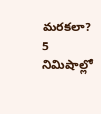మరకలా? 5 నిమిషాల్లో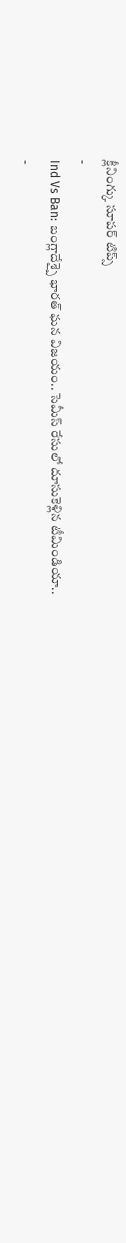క్లీనింగ్కు సూపర్ టిప్స్
-
Ind Vs Ban: బంగ్లాదేశ్పై భారత్ ఘన విజయం.. సెమీస్ రేసులో దూసుకెళ్లిన టీమిండియా..
-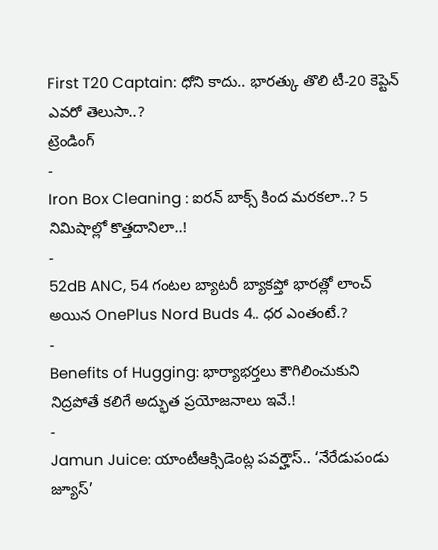First T20 Captain: ధోని కాదు.. భారత్కు తొలి టీ-20 కెప్టెన్ ఎవరో తెలుసా..?
ట్రెండింగ్
-
Iron Box Cleaning : ఐరన్ బాక్స్ కింద మరకలా..? 5 నిమిషాల్లో కొత్తదానిలా..!
-
52dB ANC, 54 గంటల బ్యాటరీ బ్యాకప్తో భారత్లో లాంచ్ అయిన OnePlus Nord Buds 4.. ధర ఎంతంటే.?
-
Benefits of Hugging: భార్యాభర్తలు కౌగిలించుకుని నిద్రపోతే కలిగే అద్భుత ప్రయోజనాలు ఇవే.!
-
Jamun Juice: యాంటీఆక్సిడెంట్ల పవర్హౌస్.. ‘నేరేడుపండు జ్యూస్’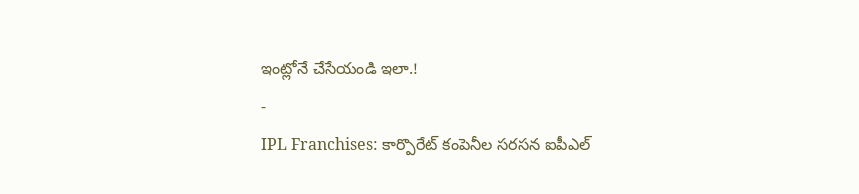ఇంట్లోనే చేసేయండి ఇలా.!
-
IPL Franchises: కార్పొరేట్ కంపెనీల సరసన ఐపీఎల్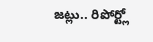జట్లు.. రిపోర్ట్లో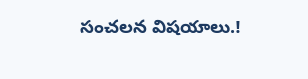సంచలన విషయాలు.!